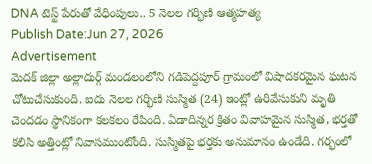DNA టెస్ట్ పేరుతో వేధింపులు.. 5 నెలల గర్భిణి ఆత్మహత్య
Publish Date:Jun 27, 2026
Advertisement
మెదక్ జిల్లా అల్లాదుర్గ్ మండలంలోని గడిపెద్దపూర్ గ్రామంలో విషాదకరమైన ఘటన చోటుచేసుకుంది. ఐదు నెలల గర్భిణి సుస్మిత (24) ఇంట్లో ఉరివేసుకుని మృతి చెందడం స్థానికంగా కలకలం రేపింది. ఏడాదిన్నర క్రితం వివాహమైన సుస్మిత, భర్తతో కలిసి అత్తింట్లో నివాసముంటోంది. సుస్మితపై భర్తకు అనుమానం ఉండేది. గర్భంలో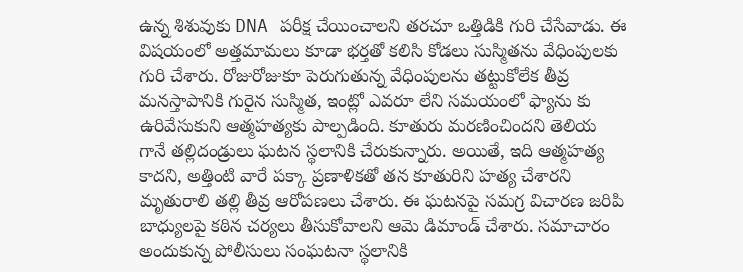ఉన్న శిశువుకు DNA పరీక్ష చేయించాలని తరచూ ఒత్తిడికి గురి చేసేవాడు. ఈ విషయంలో అత్తమామలు కూడా భర్తతో కలిసి కోడలు సుస్మితను వేధింపులకు గురి చేశారు. రోజురోజుకూ పెరుగుతున్న వేధింపులను తట్టుకోలేక తీవ్ర మనస్తాపానికి గురైన సుస్మిత, ఇంట్లో ఎవరూ లేని సమయంలో ఫ్యాను కు ఉరివేసుకుని ఆత్మహత్యకు పాల్పడింది. కూతురు మరణించిందని తెలియ గానే తల్లిదండ్రులు ఘటన స్థలానికి చేరుకున్నారు. అయితే, ఇది ఆత్మహత్య కాదని, అత్తింటి వారే పక్కా ప్రణాళికతో తన కూతురిని హత్య చేశారని మృతురాలి తల్లి తీవ్ర ఆరోపణలు చేశారు. ఈ ఘటనపై సమగ్ర విచారణ జరిపి బాధ్యులపై కఠిన చర్యలు తీసుకోవాలని ఆమె డిమాండ్ చేశారు. సమాచారం అందుకున్న పోలీసులు సంఘటనా స్థలానికి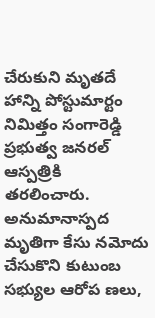చేరుకుని మృతదే హాన్ని పోస్టుమార్టం నిమిత్తం సంగారెడ్డి ప్రభుత్వ జనరల్ ఆస్పత్రికి తరలించారు. అనుమానాస్పద మృతిగా కేసు నమోదు చేసుకొని కుటుంబ సభ్యుల ఆరోప ణలు,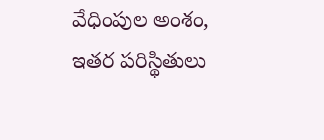వేధింపుల అంశం, ఇతర పరిస్థితులు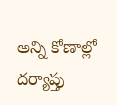అన్ని కోణాల్లో దర్యాప్తు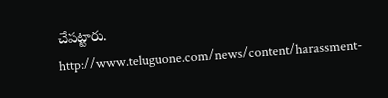చేపట్టారు.
http://www.teluguone.com/news/content/harassment-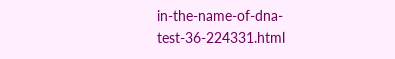in-the-name-of-dna-test-36-224331.html